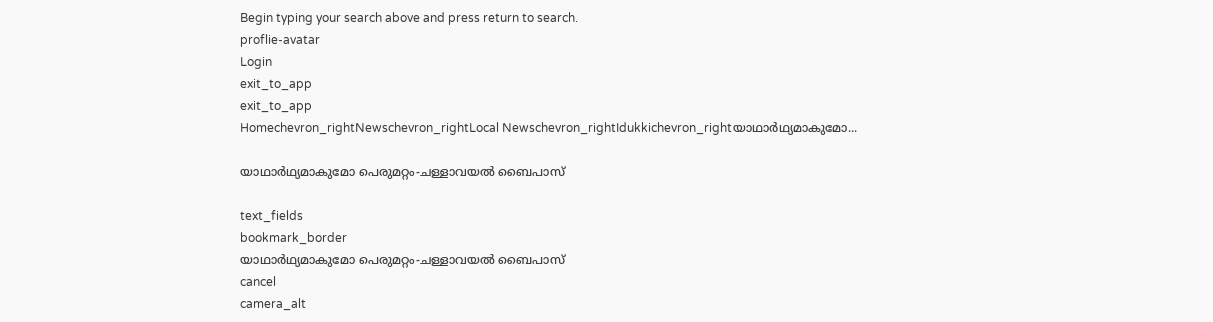Begin typing your search above and press return to search.
proflie-avatar
Login
exit_to_app
exit_to_app
Homechevron_rightNewschevron_rightLocal Newschevron_rightIdukkichevron_rightയാഥാർഥ്യമാകുമോ...

യാഥാർഥ്യമാകുമോ പെരുമറ്റം-ചള്ളാവയൽ ബൈപാസ്

text_fields
bookmark_border
യാഥാർഥ്യമാകുമോ പെരുമറ്റം-ചള്ളാവയൽ ബൈപാസ്
cancel
camera_alt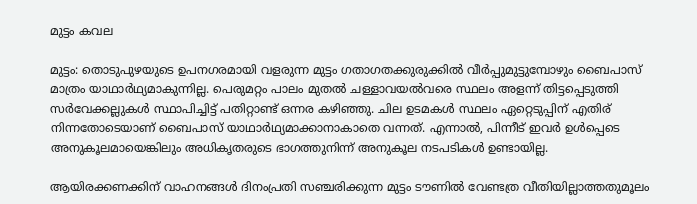മുട്ടം കവല

മുട്ടം: തൊടുപുഴയുടെ ഉപനഗരമായി വളരുന്ന മുട്ടം ഗതാഗതക്കുരുക്കിൽ വീർപ്പുമുട്ടുമ്പോഴും ബൈപാസ് മാത്രം യാഥാർഥ്യമാകുന്നില്ല. പെരുമറ്റം പാലം മുതൽ ചള്ളാവയൽവരെ സ്ഥലം അളന്ന് തിട്ടപ്പെടുത്തി സർവേക്കല്ലുകൾ സ്ഥാപിച്ചിട്ട് പതിറ്റാണ്ട് ഒന്നര കഴിഞ്ഞു. ചില ഉടമകൾ സ്ഥലം ഏറ്റെടുപ്പിന് എതിര് നിന്നതോടെയാണ് ബൈപാസ് യാഥാർഥ്യമാക്കാനാകാതെ വന്നത്. എന്നാൽ, പിന്നീട് ഇവർ ഉൾപ്പെടെ അനുകൂലമായെങ്കിലും അധികൃതരുടെ ഭാഗത്തുനിന്ന് അനുകൂല നടപടികൾ ഉണ്ടായില്ല.

ആയിരക്കണക്കിന് വാഹനങ്ങൾ ദിനംപ്രതി സഞ്ചരിക്കുന്ന മുട്ടം ടൗണിൽ വേണ്ടത്ര വീതിയില്ലാത്തതുമൂലം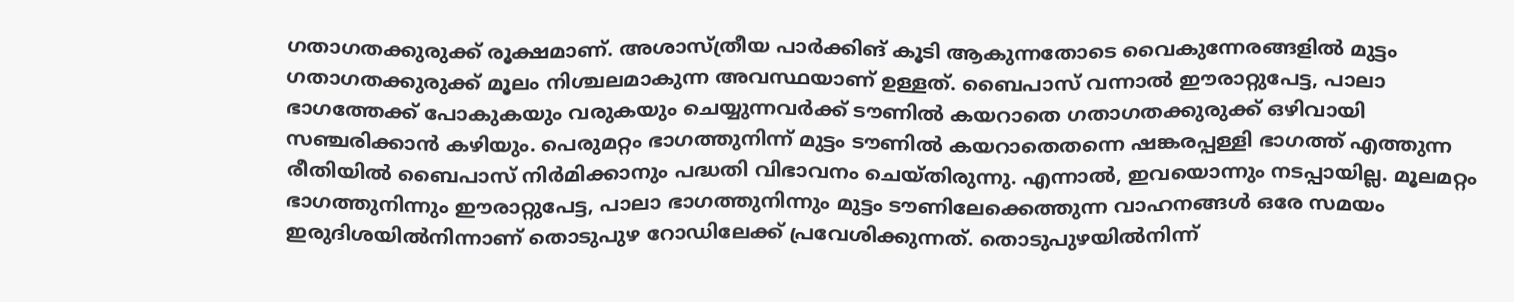ഗതാഗതക്കുരുക്ക് രൂക്ഷമാണ്. അശാസ്ത്രീയ പാർക്കിങ് കൂടി ആകുന്നതോടെ വൈകുന്നേരങ്ങളിൽ മുട്ടം ഗതാഗതക്കുരുക്ക് മൂലം നിശ്ചലമാകുന്ന അവസ്ഥയാണ് ഉള്ളത്. ബൈപാസ് വന്നാൽ ഈരാറ്റുപേട്ട, പാലാ ഭാഗത്തേക്ക് പോകുകയും വരുകയും ചെയ്യുന്നവർക്ക് ടൗണിൽ കയറാതെ ഗതാഗതക്കുരുക്ക് ഒഴിവായി സഞ്ചരിക്കാൻ കഴിയും. പെരുമറ്റം ഭാഗത്തുനിന്ന് മുട്ടം ടൗണിൽ കയറാതെതന്നെ ഷങ്കരപ്പള്ളി ഭാഗത്ത് എത്തുന്ന രീതിയിൽ ബൈപാസ് നിർമിക്കാനും പദ്ധതി വിഭാവനം ചെയ്തിരുന്നു. എന്നാൽ, ഇവയൊന്നും നടപ്പായില്ല. മൂലമറ്റം ഭാഗത്തുനിന്നും ഈരാറ്റുപേട്ട, പാലാ ഭാഗത്തുനിന്നും മുട്ടം ടൗണിലേക്കെത്തുന്ന വാഹനങ്ങൾ ഒരേ സമയം ഇരുദിശയിൽനിന്നാണ് തൊടുപുഴ റോഡിലേക്ക് പ്രവേശിക്കുന്നത്. തൊടുപുഴയിൽനിന്ന്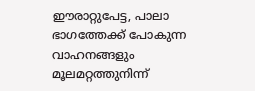ഈരാറ്റുപേട്ട, പാലാ ഭാഗത്തേക്ക് പോകുന്ന വാഹനങ്ങളും മൂലമറ്റത്തുനിന്ന്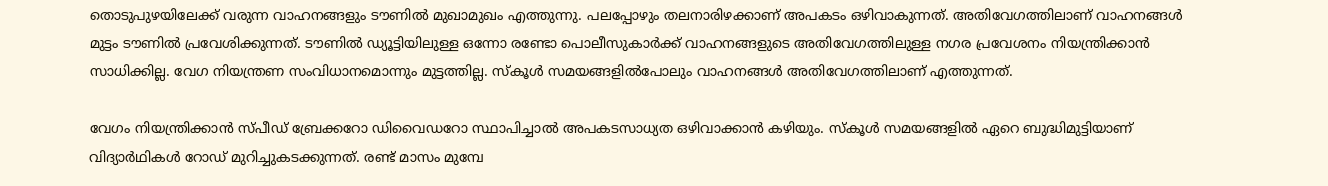തൊടുപുഴയിലേക്ക് വരുന്ന വാഹനങ്ങളും ടൗണിൽ മുഖാമുഖം എത്തുന്നു. പലപ്പോഴും തലനാരിഴക്കാണ് അപകടം ഒഴിവാകുന്നത്. അതിവേഗത്തിലാണ് വാഹനങ്ങൾ മുട്ടം ടൗണിൽ പ്രവേശിക്കുന്നത്. ടൗണിൽ ഡ്യൂട്ടിയിലുള്ള ഒന്നോ രണ്ടോ പൊലീസുകാർക്ക് വാഹനങ്ങളുടെ അതിവേഗത്തിലുള്ള നഗര പ്രവേശനം നിയന്ത്രിക്കാൻ സാധിക്കില്ല. വേഗ നിയന്ത്രണ സംവിധാനമൊന്നും മുട്ടത്തില്ല. സ്കൂൾ സമയങ്ങളിൽപോലും വാഹനങ്ങൾ അതിവേഗത്തിലാണ് എത്തുന്നത്.

വേഗം നിയന്ത്രിക്കാൻ സ്പീഡ് ബ്രേക്കറോ ഡിവൈഡറോ സ്ഥാപിച്ചാൽ അപകടസാധ്യത ഒഴിവാക്കാൻ കഴിയും. സ്കൂൾ സമയങ്ങളിൽ ഏറെ ബുദ്ധിമുട്ടിയാണ് വിദ്യാർഥികൾ റോഡ് മുറിച്ചുകടക്കുന്നത്. രണ്ട് മാസം മുമ്പേ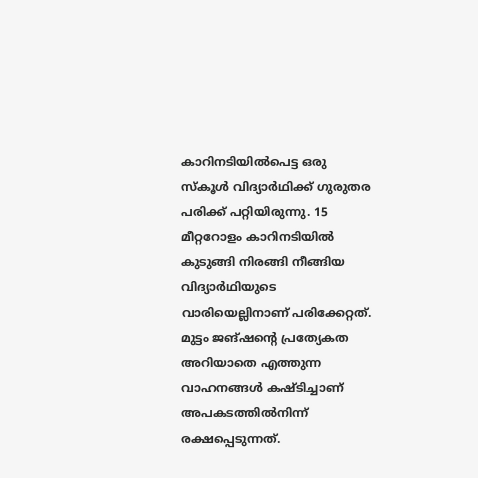കാറിനടിയിൽപെട്ട ഒരു സ്കൂൾ വിദ്യാർഥിക്ക് ഗുരുതര പരിക്ക് പറ്റിയിരുന്നു. 15 മീറ്ററോളം കാറിനടിയിൽ കുടുങ്ങി നിരങ്ങി നീങ്ങിയ വിദ്യാർഥിയുടെ വാരിയെല്ലിനാണ് പരിക്കേറ്റത്. മുട്ടം ജങ്ഷന്റെ പ്രത്യേകത അറിയാതെ എത്തുന്ന വാഹനങ്ങൾ കഷ്ടിച്ചാണ് അപകടത്തിൽനിന്ന് രക്ഷപ്പെടുന്നത്.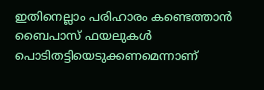ഇതിനെല്ലാം പരിഹാരം കണ്ടെത്താൻ ബൈപാസ് ഫയലുകൾ പൊടിതട്ടിയെടുക്കണമെന്നാണ്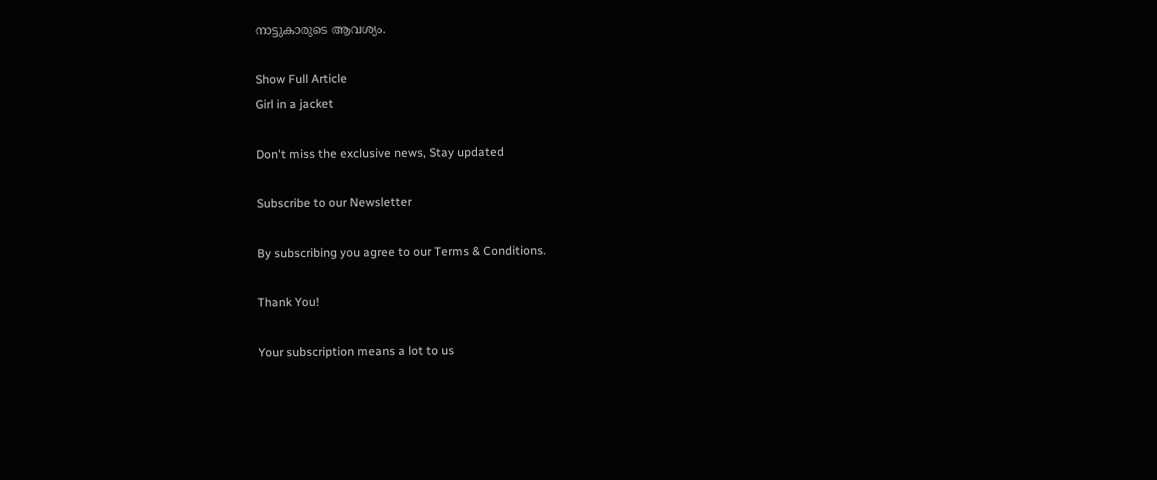നാട്ടുകാരുടെ ആവശ്യം.

Show Full Article
Girl in a jacket

Don't miss the exclusive news, Stay updated

Subscribe to our Newsletter

By subscribing you agree to our Terms & Conditions.

Thank You!

Your subscription means a lot to us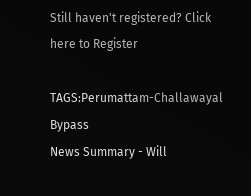Still haven't registered? Click here to Register

TAGS:Perumattam-Challawayal Bypass
News Summary - Will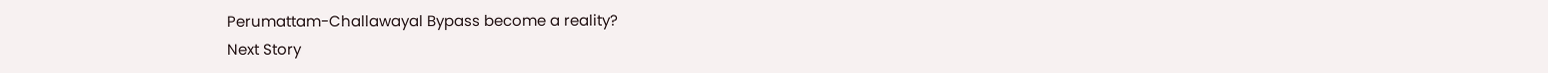Perumattam-Challawayal Bypass become a reality?
Next Story